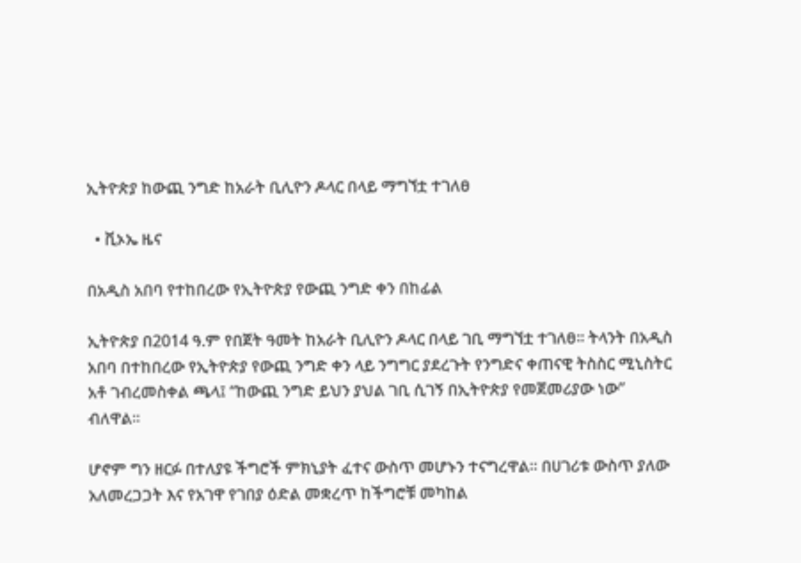ኢትዮጵያ ከውጪ ንግድ ከአራት ቢሊዮን ዶላር በላይ ማግኘቷ ተገለፀ

  • ቪኦኤ ዜና

በአዲስ አበባ የተከበረው የኢትዮጵያ የውጪ ንግድ ቀን በከፊል

ኢትዮጵያ በ2014 ዓ.ም የበጀት ዓመት ከአራት ቢሊዮን ዶላር በላይ ገቢ ማግኘቷ ተገለፀ፡፡ ትላንት በአዲስ አበባ በተከበረው የኢትዮጵያ የውጪ ንግድ ቀን ላይ ንግግር ያደረጉት የንግድና ቀጠናዊ ትስስር ሚኒስትር አቶ ገብረመስቀል ጫላ፤ “ከውጪ ንግድ ይህን ያህል ገቢ ሲገኝ በኢትዮጵያ የመጀመሪያው ነው” ብለዋል።

ሆኖም ግን ዘርፉ በተለያዩ ችግሮች ምክኒያት ፈተና ውስጥ መሆኑን ተናግረዋል። በሀገሪቱ ውስጥ ያለው አለመረጋጋት እና የአገዋ የገበያ ዕድል መቋረጥ ከችግሮቹ መካከል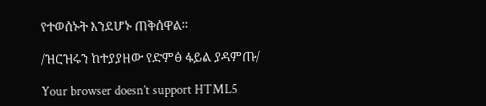የተወሰኑት እንደሆኑ ጠቅሰዋል።

/ዝርዝሩን ከተያያዘው የድምፅ ፋይል ያዳምጡ/

Your browser doesn’t support HTML5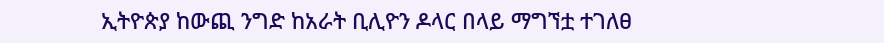ኢትዮጵያ ከውጪ ንግድ ከአራት ቢሊዮን ዶላር በላይ ማግኘቷ ተገለፀ